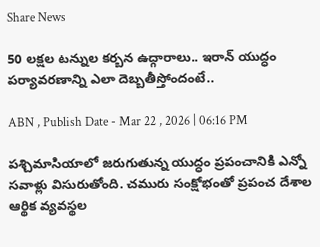Share News

50 లక్షల టన్నుల కర్బన ఉద్గారాలు.. ఇరాన్‌ యుద్ధం పర్యావరణాన్ని ఎలా దెబ్బతీస్తోందంటే..

ABN , Publish Date - Mar 22 , 2026 | 06:16 PM

పశ్చిమాసియాలో జరుగుతున్న యుద్ధం ప్రపంచానికి ఎన్నో సవాళ్లు విసురుతోంది. చమురు సంక్షోభంతో ప్రపంచ దేశాల ఆర్థిక వ్యవస్థల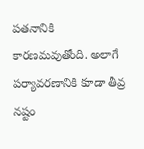పతనానికి కారణమవుతోంది. అలాగే పర్యావరణానికి కూడా తీవ్ర నష్టం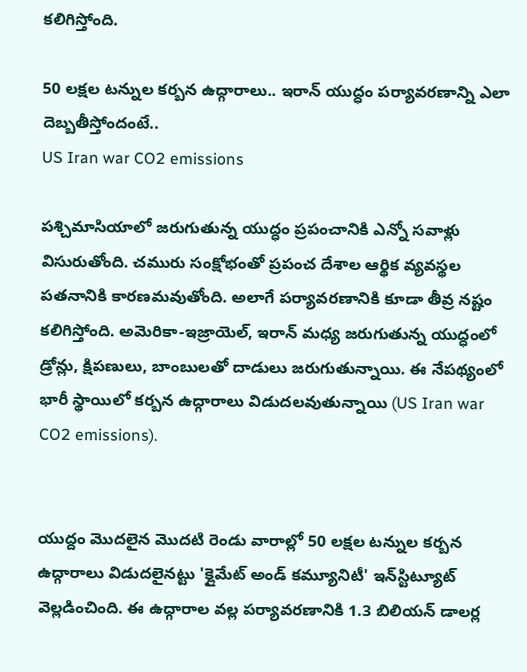కలిగిస్తోంది.

50 లక్షల టన్నుల కర్బన ఉద్గారాలు.. ఇరాన్‌ యుద్ధం పర్యావరణాన్ని ఎలా దెబ్బతీస్తోందంటే..
US Iran war CO2 emissions

పశ్చిమాసియాలో జరుగుతున్న యుద్ధం ప్రపంచానికి ఎన్నో సవాళ్లు విసురుతోంది. చమురు సంక్షోభంతో ప్రపంచ దేశాల ఆర్థిక వ్యవస్థల పతనానికి కారణమవుతోంది. అలాగే పర్యావరణానికి కూడా తీవ్ర నష్టం కలిగిస్తోంది. అమెరికా-ఇజ్రాయెల్, ఇరాన్ మధ్య జరుగుతున్న యుద్ధంలో డ్రోన్లు, క్షిపణులు, బాంబులతో దాడులు జరుగుతున్నాయి. ఈ నేపథ్యంలో భారీ స్థాయిలో కర్బన ఉద్గారాలు విడుదలవుతున్నాయి (US Iran war CO2 emissions).


యుద్దం మొదలైన మొదటి రెండు వారాల్లో 50 లక్షల టన్నుల కర్బన ఉద్గారాలు విడుదలైనట్టు 'క్లైమేట్ అండ్ కమ్యూనిటీ' ఇన్‌స్టిట్యూట్ వెల్లడించింది. ఈ ఉద్గారాల వల్ల పర్యావరణానికి 1.3 బిలియన్ డాలర్ల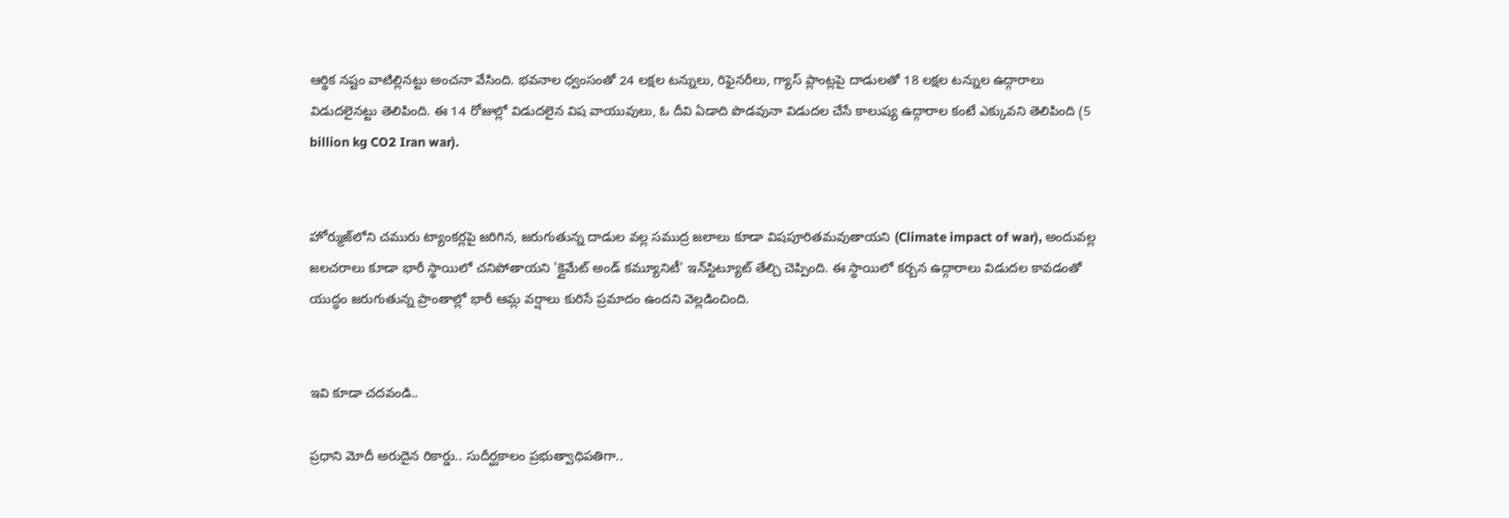ఆర్థిక నష్టం వాటిల్లినట్టు అంచనా వేసింది. భవనాల ధ్వంసంతో 24 లక్షల టన్నులు, రిఫైనరీలు, గ్యాస్ ప్లాంట్లపై దాడులతో 18 లక్షల టన్నుల ఉద్గారాలు విడుదలైనట్టు తెలిపింది. ఈ 14 రోజుల్లో విడుదలైన విష వాయువులు, ఓ దీవి ఏడాది పొడవునా విడుదల చేసే కాలుష్య ఉద్గారాల కంటే ఎక్కువని తెలిపింది (5 billion kg CO2 Iran war).


హోర్ముజ్‌లోని చమురు ట్యాంకర్లపై జరిగిన, జరుగుతున్న దాడుల వల్ల సముద్ర జలాలు కూడా విషపూరితమవుతాయని (Climate impact of war), అందువల్ల జలచరాలు కూడా భారీ స్థాయిలో చనిపోతాయని 'క్లైమేట్ అండ్ కమ్యూనిటీ' ఇన్‌స్టిట్యూట్ తేల్చి చెప్పింది. ఈ స్థాయిలో కర్బన ఉద్గారాలు విడుదల కావడంతో యుద్ధం జరుగుతున్న ప్రాంతాల్లో భారీ ఆమ్ల వర్షాలు కురిసే ప్రమాదం ఉందని వెల్లడించింది.


ఇవి కూడా చదవండి..

ప్రధాని మోదీ అరుదైన రికార్డు.. సుదీర్ఘకాలం ప్రభుత్వాధిపతిగా..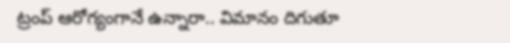ట్రంప్ ఆరోగ్యంగానే ఉన్నారా.. విమానం దిగుతూ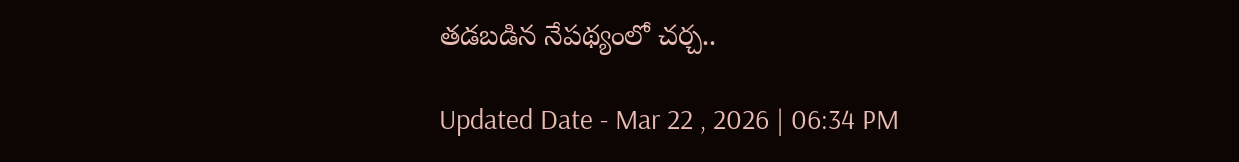తడబడిన నేపథ్యంలో చర్చ..

Updated Date - Mar 22 , 2026 | 06:34 PM